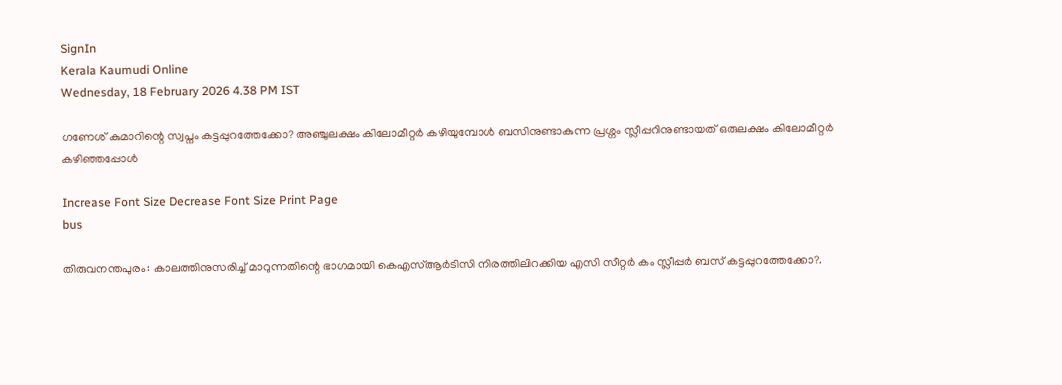SignIn
Kerala Kaumudi Online
Wednesday, 18 February 2026 4.38 PM IST

ഗണേശ് കുമാറിന്റെ സ്വപ്നം കട്ടപ്പുറത്തേക്കോ? അഞ്ചുലക്ഷം കിലോമീറ്റർ കഴിയുമ്പോൾ ബസിനുണ്ടാകുന്ന പ്രശ്നം സ്ലീപ്പറിനുണ്ടായത് ഒരുലക്ഷം കിലോമീറ്റർ കഴിഞ്ഞപ്പോൾ

Increase Font Size Decrease Font Size Print Page
bus

തിരുവനന്തപുരം: കാലത്തിനുസരിച്ച് മാറുന്നതിന്റെ ഭാഗമായി കെഎസ്ആർടിസി നിരത്തിലിറക്കിയ എസി സീറ്റർ കം സ്ലീപ്പർ ബസ് കട്ടപ്പുറത്തേക്കോ?.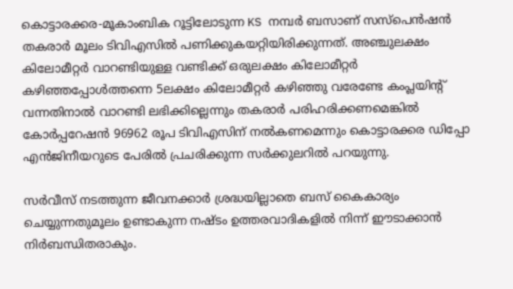കൊട്ടാരക്കര-മൂകാംബിക റൂട്ടിലോടുന്ന KS നമ്പർ ബസാണ് സസ്‌പെൻഷൻ തകരാർ മൂലം ടിവിഎസിൽ പണിക്കുകയറ്റിയിരിക്കുന്നത്. അഞ്ചുലക്ഷം കിലോമീറ്റർ വാറണ്ടിയുള്ള വണ്ടിക്ക് ഒരുലക്ഷം കിലോമീറ്റർ കഴിഞ്ഞപ്പോൾത്തന്നെ 5ലക്ഷം കിലോമീറ്റർ കഴിഞ്ഞു വരേണ്ടേ കംപ്ലയിന്റ് വന്നതിനാൽ വാറണ്ടി ലഭിക്കില്ലെന്നും തകരാർ പരിഹരിക്കണമെങ്കിൽ കോർപ്പറേഷൻ 96962 രൂപ ടിവിഎസിന് നൽകണമെന്നും കൊട്ടാരക്കര ഡിപ്പോ എൻജിനീയറുടെ പേരിൽ പ്രചരിക്കുന്ന സർക്കുലറിൽ പറയുന്നു.

സർവീസ് നടത്തുന്ന ജീവനക്കാർ ശ്രദ്ധയില്ലാതെ ബസ് കൈകാര്യം ചെയ്യുന്നതുമൂലം ഉണ്ടാകുന്ന നഷ്ടം ഉത്തരവാദികളിൽ നിന്ന് ഈടാക്കാൻ നിർബന്ധിതരാകും.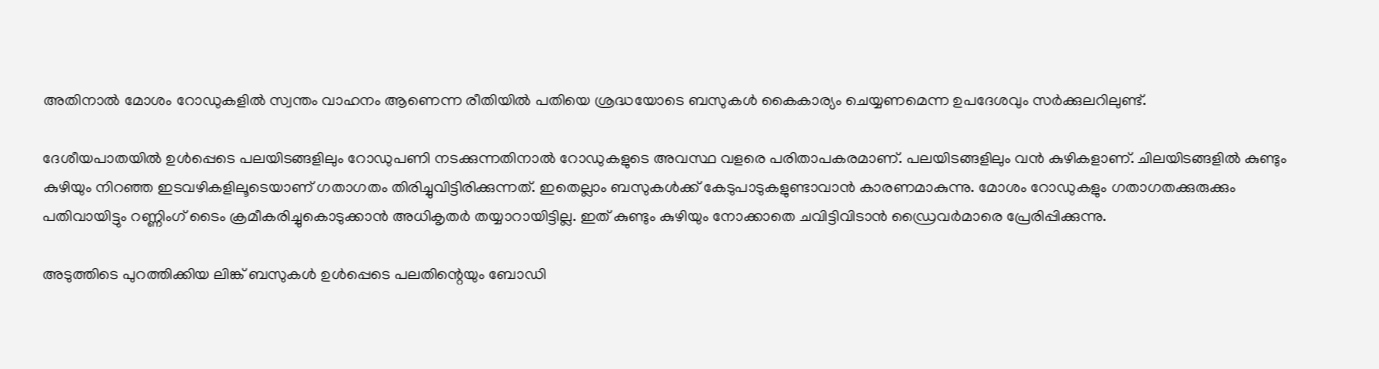അതിനാൽ മോശം റോഡുകളിൽ സ്വന്തം വാഹനം ആണെന്ന രീതിയിൽ പതിയെ ശ്രദ്ധയോടെ ബസുകൾ കൈകാര്യം ചെയ്യണമെന്ന ഉപദേശവും സർക്കുലറിലുണ്ട്.

ദേശീയപാതയിൽ ഉൾപ്പെടെ പലയിടങ്ങളിലും റോഡുപണി നടക്കുന്നതിനാൽ റോഡുകളുടെ അവസ്ഥ വളരെ പരിതാപകരമാണ്. പലയിടങ്ങളിലും വൻ കുഴികളാണ്. ചിലയിടങ്ങളിൽ കുണ്ടും കുഴിയും നിറഞ്ഞ ഇടവഴികളിലൂടെയാണ് ഗതാഗതം തിരിച്ചുവിട്ടിരിക്കുന്നത്. ഇതെല്ലാം ബസുകൾക്ക് കേടുപാടുകളുണ്ടാവാൻ കാരണമാകുന്നു. മോശം റോഡുകളും ഗതാഗതക്കുരുക്കും പതിവായിട്ടും റണ്ണിംഗ് ടൈം ക്രമീകരിച്ചുകൊടുക്കാൻ അധികൃതർ തയ്യാറായിട്ടില്ല. ഇത് കുണ്ടും കുഴിയും നോക്കാതെ ചവിട്ടിവിടാൻ ഡ്രൈവർമാരെ പ്രേരിപ്പിക്കുന്നു.

അടുത്തിടെ പുറത്തിക്കിയ ലിങ്ക് ബസുകൾ ഉൾപ്പെടെ പലതിന്റെയും ബോഡി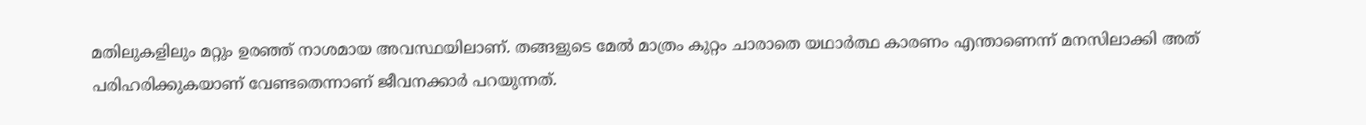മതിലുകളിലും മറ്റും ഉരഞ്ഞ് നാശമായ അവസ്ഥയിലാണ്. തങ്ങളുടെ മേൽ മാത്രം കുറ്റം ചാരാതെ യഥാർത്ഥ കാരണം എന്താണെന്ന് മനസിലാക്കി അത് പരിഹരിക്കുകയാണ് വേണ്ടതെന്നാണ് ജീവനക്കാർ പറയുന്നത്.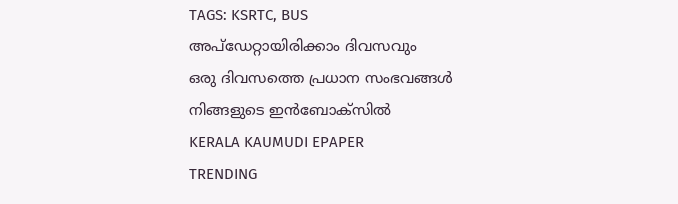TAGS: KSRTC, BUS
അപ്ഡേറ്റായിരിക്കാം ദിവസവും
ഒരു ദിവസത്തെ പ്രധാന സംഭവങ്ങൾ നിങ്ങളുടെ ഇൻബോക്സിൽ
KERALA KAUMUDI EPAPER
TRENDING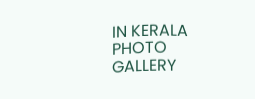IN KERALA
PHOTO GALLERY